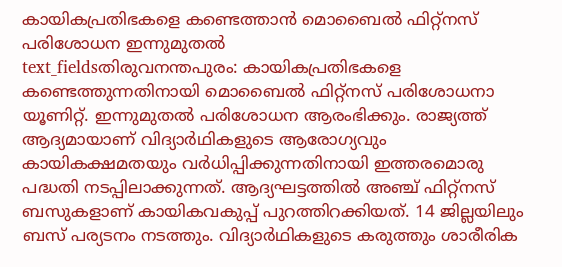കായികപ്രതിഭകളെ കണ്ടെത്താൻ മൊബൈൽ ഫിറ്റ്നസ് പരിശോധന ഇന്നുമുതൽ
text_fieldsതിരുവനന്തപുരം: കായികപ്രതിഭകളെ കണ്ടെത്തുന്നതിനായി മൊബൈൽ ഫിറ്റ്നസ് പരിശോധനാ യൂണിറ്റ്. ഇന്നുമുതൽ പരിശോധന ആരംഭിക്കും. രാജ്യത്ത് ആദ്യമായാണ് വിദ്യാർഥികളുടെ ആരോഗ്യവും കായികക്ഷമതയും വർധിപ്പിക്കുന്നതിനായി ഇത്തരമൊരു പദ്ധതി നടപ്പിലാക്കുന്നത്. ആദ്യഘട്ടത്തിൽ അഞ്ച് ഫിറ്റ്നസ് ബസുകളാണ് കായികവകുപ്പ് പുറത്തിറക്കിയത്. 14 ജില്ലയിലും ബസ് പര്യടനം നടത്തും. വിദ്യാർഥികളുടെ കരുത്തും ശാരീരിക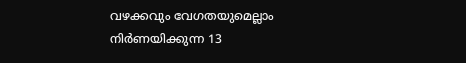വഴക്കവും വേഗതയുമെല്ലാം നിർണയിക്കുന്ന 13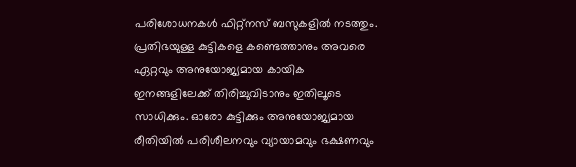പരിശോധനകൾ ഫിറ്റ്നസ് ബസുകളിൽ നടത്തും. പ്രതിഭയുള്ള കുട്ടികളെ കണ്ടെത്താനും അവരെ ഏറ്റവും അനുയോജ്യമായ കായിക ഇനങ്ങളിലേക്ക് തിരിച്ചുവിടാനും ഇതിലൂടെ സാധിക്കും. ഓരോ കുട്ടിക്കും അനുയോജ്യമായ രീതിയിൽ പരിശീലനവും വ്യായാമവും ഭക്ഷണവും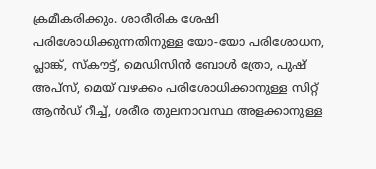ക്രമീകരിക്കും. ശാരീരിക ശേഷി പരിശോധിക്കുന്നതിനുള്ള യോ-യോ പരിശോധന, പ്ലാങ്ക്, സ്കൗട്ട്, മെഡിസിൻ ബോൾ ത്രോ, പുഷ് അപ്സ്, മെയ് വഴക്കം പരിശോധിക്കാനുള്ള സിറ്റ് ആൻഡ് റീച്ച്, ശരീര തുലനാവസ്ഥ അളക്കാനുള്ള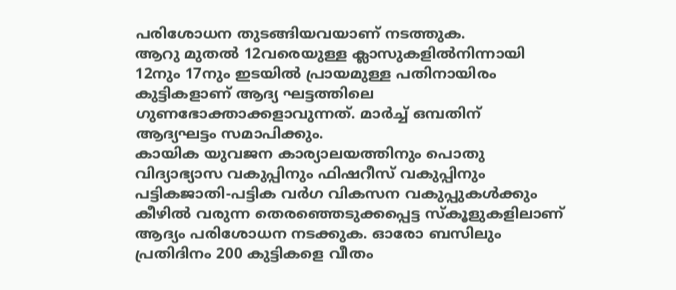പരിശോധന തുടങ്ങിയവയാണ് നടത്തുക.
ആറു മുതൽ 12വരെയുള്ള ക്ലാസുകളിൽനിന്നായി 12നും 17നും ഇടയിൽ പ്രായമുള്ള പതിനായിരം കുട്ടികളാണ് ആദ്യ ഘട്ടത്തിലെ ഗുണഭോക്താക്കളാവുന്നത്. മാർച്ച് ഒമ്പതിന് ആദ്യഘട്ടം സമാപിക്കും.
കായിക യുവജന കാര്യാലയത്തിനും പൊതു വിദ്യാഭ്യാസ വകുപ്പിനും ഫിഷറീസ് വകുപ്പിനും പട്ടികജാതി-പട്ടിക വർഗ വികസന വകുപ്പുകൾക്കും കീഴിൽ വരുന്ന തെരഞ്ഞെടുക്കപ്പെട്ട സ്കൂളുകളിലാണ് ആദ്യം പരിശോധന നടക്കുക. ഓരോ ബസിലും പ്രതിദിനം 200 കുട്ടികളെ വീതം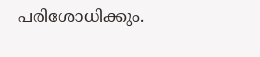പരിശോധിക്കും.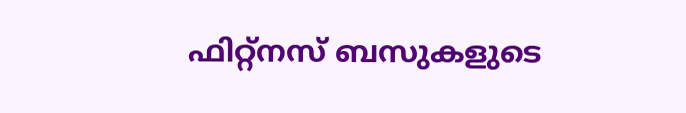ഫിറ്റ്നസ് ബസുകളുടെ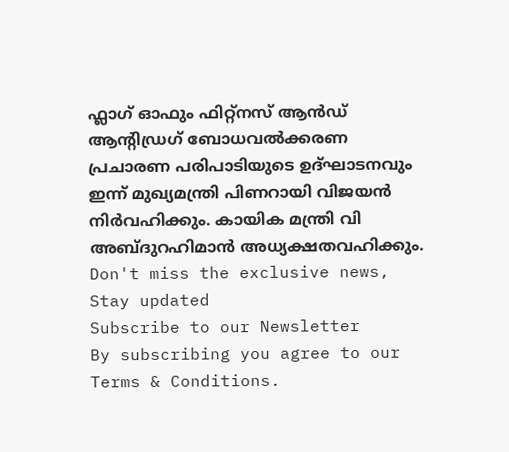ഫ്ലാഗ് ഓഫും ഫിറ്റ്നസ് ആൻഡ് ആന്റിഡ്രഗ് ബോധവൽക്കരണ പ്രചാരണ പരിപാടിയുടെ ഉദ്ഘാടനവും ഇന്ന് മുഖ്യമന്ത്രി പിണറായി വിജയൻ നിർവഹിക്കും. കായിക മന്ത്രി വി അബ്ദുറഹിമാൻ അധ്യക്ഷതവഹിക്കും.
Don't miss the exclusive news, Stay updated
Subscribe to our Newsletter
By subscribing you agree to our Terms & Conditions.